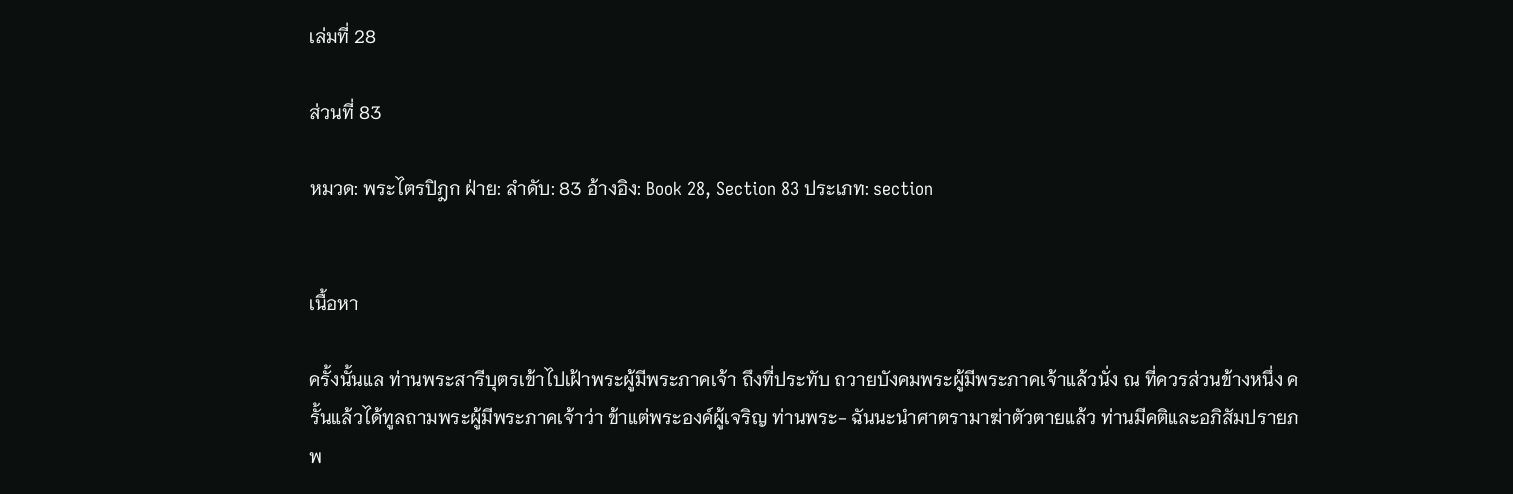เล่มที่ 28

ส่วนที่ 83

หมวด: พระไตรปิฎก ฝ่าย: ลำดับ: 83 อ้างอิง: Book 28, Section 83 ประเภท: section


เนื้อหา

ครั้งนั้นแล ท่านพระสารีบุตรเข้าไปเฝ้าพระผู้มีพระภาคเจ้า ถึงที่ประทับ ถวายบังคมพระผู้มีพระภาคเจ้าแล้วนั่ง ณ ที่ควรส่วนข้างหนึ่ง ครั้นแล้วได้ทูลถามพระผู้มีพระภาคเจ้าว่า ข้าแต่พระองค์ผู้เจริญ ท่านพระ- ฉันนะนำศาตรามาฆ่าตัวตายแล้ว ท่านมีคติและอภิสัมปรายภพ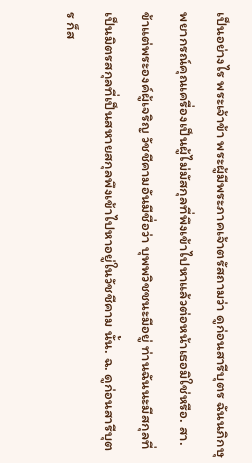เป็นอย่างไร พระเจ้าข้า พระผู้มีพระภาคเจ้าตรัสถามว่า ดูก่อนสารีบุตร ฉันนภิกษุ พยากรณ์คุณเครื่องเป็นผู้ไม่มัสกุลที่พึงเข้าไปหาแล้วต่อหน้าเธอมิใช่หรือ. สา. ข้าแต่พระองค์ผู้เจริญ วัชชีคามอันมีชื่อว่า บุพพวิชชนะมีอยู่ ท่านฉันนะมีสกุลที่เป็นมิตรสกุลที่เป็นสหายสกุลพึงเข้าไปหาอยู่ในวัชชีคาม นั้น. ฉ. ดูก่อนสารีบุตร ก็ส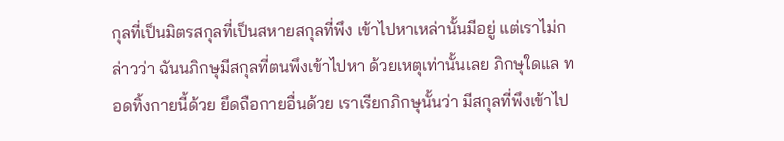กุลที่เป็นมิตรสกุลที่เป็นสหายสกุลที่พึง เข้าไปหาเหล่านั้นมีอยู่ แต่เราไม่กล่าวว่า ฉันนภิกษุมีสกุลที่ตนพึงเข้าไปหา ด้วยเหตุเท่านั้นเลย ภิกษุใดแล ทอดทิ้งกายนี้ด้วย ยึดถือกายอื่นด้วย เราเรียกภิกษุนั้นว่า มีสกุลที่พึงเข้าไป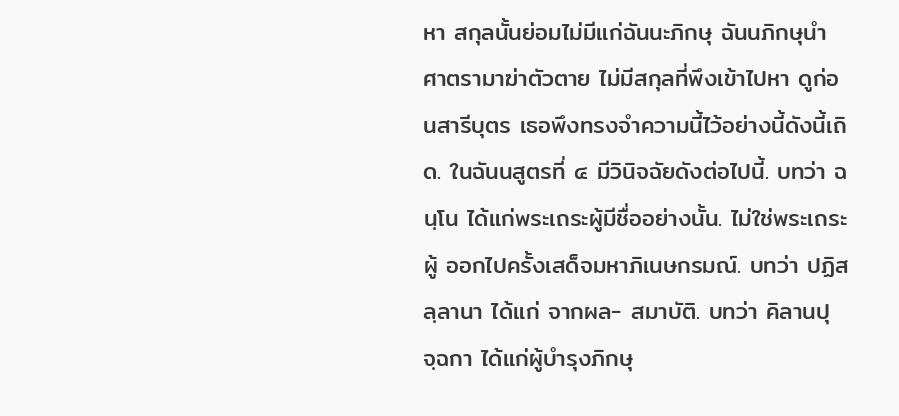หา สกุลนั้นย่อมไม่มีแก่ฉันนะภิกษุ ฉันนภิกษุนำศาตรามาฆ่าตัวตาย ไม่มีสกุลที่พึงเข้าไปหา ดูก่อนสารีบุตร เธอพึงทรงจำความนี้ไว้อย่างนี้ดังนี้เถิด. ในฉันนสูตรที่ ๔ มีวินิจฉัยดังต่อไปนี้. บทว่า ฉนฺโน ได้แก่พระเถระผู้มีชื่ออย่างนั้น. ไม่ใช่พระเถระผู้ ออกไปครั้งเสด็จมหาภิเนษกรมณ์. บทว่า ปฏิสลฺลานา ได้แก่ จากผล- สมาบัติ. บทว่า คิลานปุจฺฉกา ได้แก่ผู้บำรุงภิกษุ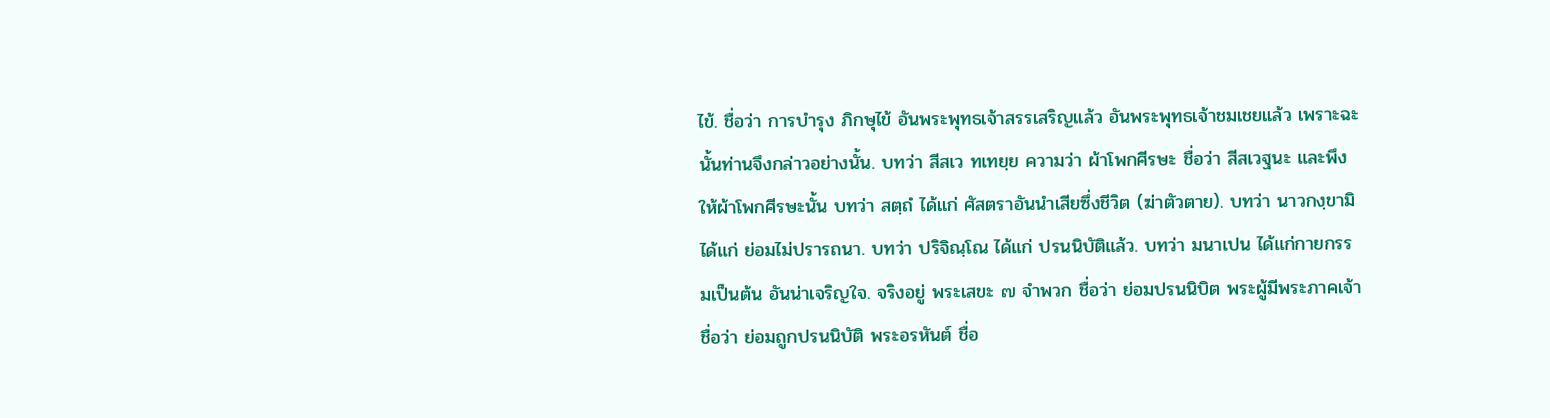ไข้. ชื่อว่า การบำรุง ภิกษุไข้ อันพระพุทธเจ้าสรรเสริญแล้ว อันพระพุทธเจ้าชมเชยแล้ว เพราะฉะนั้นท่านจึงกล่าวอย่างนั้น. บทว่า สีสเว ทเทยฺย ความว่า ผ้าโพกศีรษะ ชื่อว่า สีสเวฐนะ และพึงให้ผ้าโพกศีรษะนั้น บทว่า สตฺถํ ได้แก่ ศัสตราอันนำเสียซึ่งชีวิต (ฆ่าตัวตาย). บทว่า นาวกงฺขามิ ได้แก่ ย่อมไม่ปรารถนา. บทว่า ปริจิณฺโณ ได้แก่ ปรนนิบัติแล้ว. บทว่า มนาเปน ได้แก่กายกรรมเป็นต้น อันน่าเจริญใจ. จริงอยู่ พระเสขะ ๗ จำพวก ชื่อว่า ย่อมปรนนิบิต พระผู้มีพระภาคเจ้า ชื่อว่า ย่อมถูกปรนนิบัติ พระอรหันต์ ชื่อ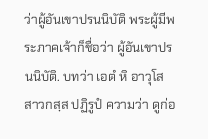ว่าผู้อันเขาปรนนิบัติ พระผู้มีพระภาคเจ้าก็ชื่อว่า ผู้อันเขาปรนนิบัติ. บทว่า เอตํ หิ อาวุโส สาวกสฺส ปฏิรูปํ ความว่า ดูก่อ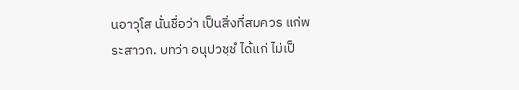นอาวุโส นั่นชื่อว่า เป็นสิ่งที่สมควร แก่พระสาวก. บทว่า อนุปวชฺชํ ได้แก่ ไม่เป็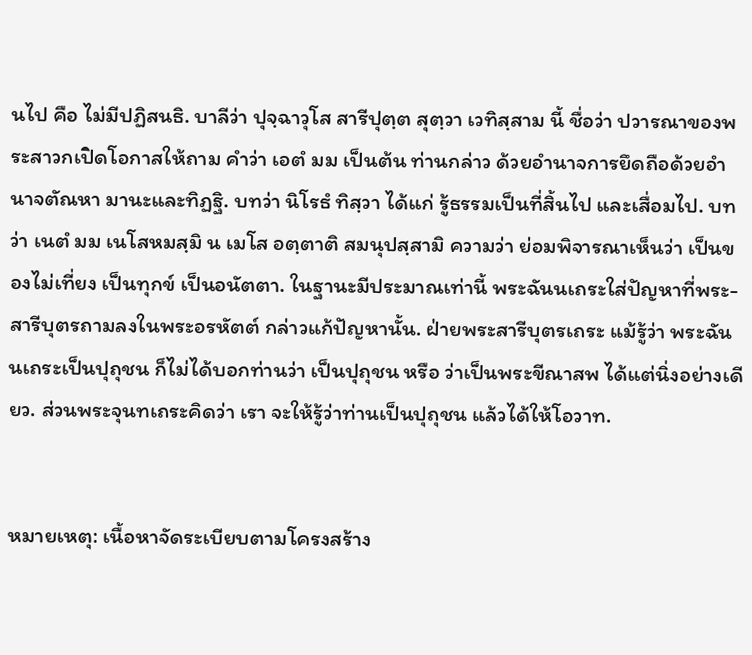นไป คือ ไม่มีปฏิสนธิ. บาลีว่า ปุจฺฉาวุโส สารีปุตฺต สุตฺวา เวทิสฺสาม นี้ ชื่อว่า ปวารณาของพระสาวกเปิดโอกาสให้ถาม คำว่า เอตํ มม เป็นต้น ท่านกล่าว ด้วยอำนาจการยึดถือด้วยอำนาจตัณหา มานะและทิฏฐิ. บทว่า นิโรธํ ทิสฺวา ได้แก่ รู้ธรรมเป็นที่สิ้นไป และเสื่อมไป. บทว่า เนตํ มม เนโสหมสฺมิ น เมโส อตฺตาติ สมนุปสฺสามิ ความว่า ย่อมพิจารณาเห็นว่า เป็นของไม่เที่ยง เป็นทุกข์ เป็นอนัตตา. ในฐานะมีประมาณเท่านี้ พระฉันนเถระใส่ปัญหาที่พระ- สารีบุตรถามลงในพระอรหัตต์ กล่าวแก้ปัญหานั้น. ฝ่ายพระสารีบุตรเถระ แม้รู้ว่า พระฉันนเถระเป็นปุถุชน ก็ไม่ได้บอกท่านว่า เป็นปุถุชน หรือ ว่าเป็นพระขีณาสพ ได้แต่นิ่งอย่างเดียว. ส่วนพระจุนทเถระคิดว่า เรา จะให้รู้ว่าท่านเป็นปุถุชน แล้วได้ให้โอวาท.


หมายเหตุ: เนื้อหาจัดระเบียบตามโครงสร้าง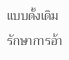แบบดั้งเดิม รักษาการอ้า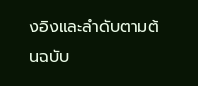งอิงและลำดับตามต้นฉบับ